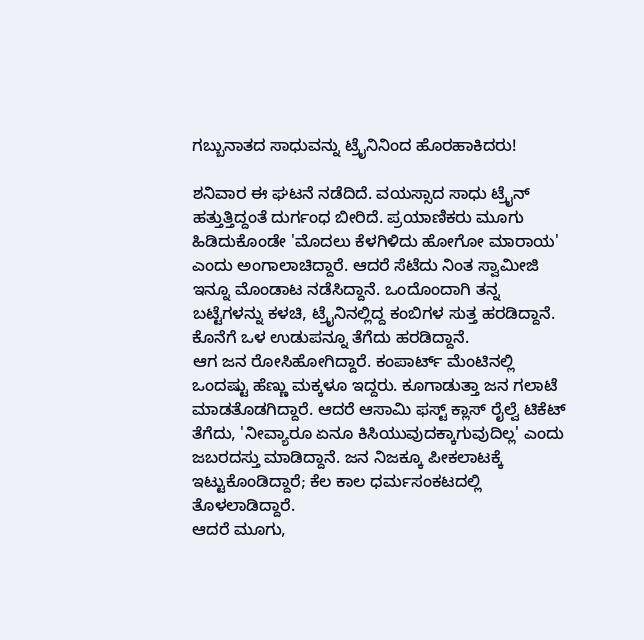ಗಬ್ಬುನಾತದ ಸಾಧುವನ್ನು ಟ್ರೈನಿನಿಂದ ಹೊರಹಾಕಿದರು!

ಶನಿವಾರ ಈ ಘಟನೆ ನಡೆದಿದೆ. ವಯಸ್ಸಾದ ಸಾಧು ಟ್ರೈನ್ ಹತ್ತುತ್ತಿದ್ದಂತೆ ದುರ್ಗಂಧ ಬೀರಿದೆ. ಪ್ರಯಾಣಿಕರು ಮೂಗು ಹಿಡಿದುಕೊಂಡೇ 'ಮೊದಲು ಕೆಳಗಿಳಿದು ಹೋಗೋ ಮಾರಾಯ' ಎಂದು ಅಂಗಾಲಾಚಿದ್ದಾರೆ. ಆದರೆ ಸೆಟೆದು ನಿಂತ ಸ್ವಾಮೀಜಿ ಇನ್ನೂ ಮೊಂಡಾಟ ನಡೆಸಿದ್ದಾನೆ. ಒಂದೊಂದಾಗಿ ತನ್ನ ಬಟ್ಟೆಗಳನ್ನು ಕಳಚಿ, ಟ್ರೈನಿನಲ್ಲಿದ್ದ ಕಂಬಿಗಳ ಸುತ್ತ ಹರಡಿದ್ದಾನೆ. ಕೊನೆಗೆ ಒಳ ಉಡುಪನ್ನೂ ತೆಗೆದು ಹರಡಿದ್ದಾನೆ.
ಆಗ ಜನ ರೋಸಿಹೋಗಿದ್ದಾರೆ. ಕಂಪಾರ್ಟ್ ಮೆಂಟಿನಲ್ಲಿ ಒಂದಷ್ಟು ಹೆಣ್ಣು ಮಕ್ಕಳೂ ಇದ್ದರು. ಕೂಗಾಡುತ್ತಾ ಜನ ಗಲಾಟೆ ಮಾಡತೊಡಗಿದ್ದಾರೆ. ಆದರೆ ಆಸಾಮಿ ಫಸ್ಟ್ ಕ್ಲಾಸ್ ರೈಲ್ವೆ ಟಿಕೆಟ್ ತೆಗೆದು, 'ನೀವ್ಯಾರೂ ಏನೂ ಕಿಸಿಯುವುದಕ್ಕಾಗುವುದಿಲ್ಲ' ಎಂದು ಜಬರದಸ್ತು ಮಾಡಿದ್ದಾನೆ. ಜನ ನಿಜಕ್ಕೂ ಪೀಕಲಾಟಕ್ಕೆ ಇಟ್ಟುಕೊಂಡಿದ್ದಾರೆ; ಕೆಲ ಕಾಲ ಧರ್ಮಸಂಕಟದಲ್ಲಿ ತೊಳಲಾಡಿದ್ದಾರೆ.
ಆದರೆ ಮೂಗು,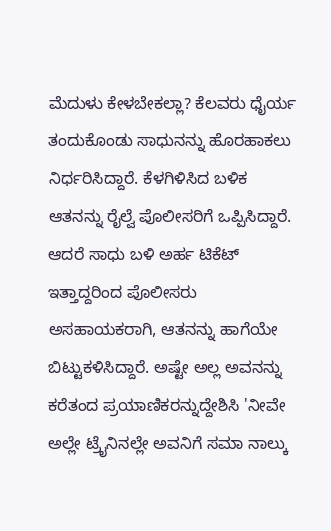ಮೆದುಳು ಕೇಳಬೇಕಲ್ಲಾ? ಕೆಲವರು ಧೈರ್ಯ ತಂದುಕೊಂಡು ಸಾಧುನನ್ನು ಹೊರಹಾಕಲು ನಿರ್ಧರಿಸಿದ್ದಾರೆ. ಕೆಳಗಿಳಿಸಿದ ಬಳಿಕ ಆತನನ್ನು ರೈಲ್ವೆ ಪೊಲೀಸರಿಗೆ ಒಪ್ಪಿಸಿದ್ದಾರೆ.
ಆದರೆ ಸಾಧು ಬಳಿ ಅರ್ಹ ಟಿಕೆಟ್ ಇತ್ತಾದ್ದರಿಂದ ಪೊಲೀಸರು ಅಸಹಾಯಕರಾಗಿ, ಆತನನ್ನು ಹಾಗೆಯೇ ಬಿಟ್ಟುಕಳಿಸಿದ್ದಾರೆ. ಅಷ್ಟೇ ಅಲ್ಲ ಅವನನ್ನು ಕರೆತಂದ ಪ್ರಯಾಣಿಕರನ್ನುದ್ದೇಶಿಸಿ 'ನೀವೇ ಅಲ್ಲೇ ಟ್ರೈನಿನಲ್ಲೇ ಅವನಿಗೆ ಸಮಾ ನಾಲ್ಕು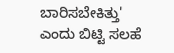ಬಾರಿಸಬೇಕಿತ್ತು' ಎಂದು ಬಿಟ್ಟಿ ಸಲಹೆ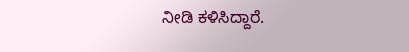ನೀಡಿ ಕಳಿಸಿದ್ದಾರೆ.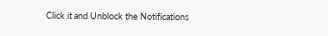Click it and Unblock the Notifications